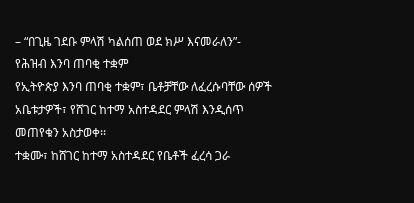– “በጊዜ ገደቡ ምላሽ ካልሰጠ ወደ ክሥ እናመራለን”- የሕዝብ እንባ ጠባቂ ተቋም
የኢትዮጵያ እንባ ጠባቂ ተቋም፣ ቤቶቻቸው ለፈረሱባቸው ሰዎች አቤቱታዎች፣ የሸገር ከተማ አስተዳደር ምላሽ እንዲሰጥ መጠየቁን አስታወቀ፡፡
ተቋሙ፣ ከሸገር ከተማ አስተዳደር የቤቶች ፈረሳ ጋራ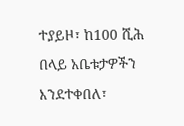ተያይዞ፣ ከ100 ሺሕ በላይ አቤቱታዎችን እንደተቀበለ፣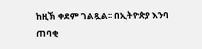ከዚኽ ቀደም ገልጿል፡፡ በኢትዮጵያ እንባ ጠባቂ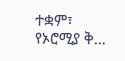ተቋም፣ የኦሮሚያ ቅ…